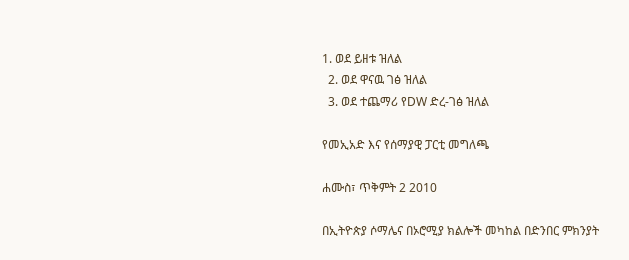1. ወደ ይዘቱ ዝለል
  2. ወደ ዋናዉ ገፅ ዝለል
  3. ወደ ተጨማሪ የDW ድረ-ገፅ ዝለል

የመኢአድ እና የሰማያዊ ፓርቲ መግለጫ

ሐሙስ፣ ጥቅምት 2 2010

በኢትዮጵያ ሶማሌና በኦሮሚያ ክልሎች መካከል በድንበር ምክንያት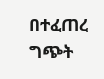በተፈጠረ ግጭት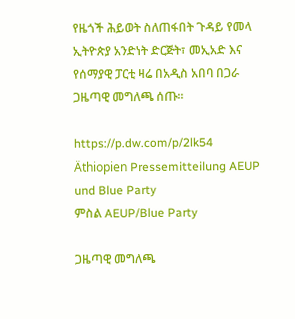የዜጎች ሕይወት ስለጠፋበት ጉዳይ የመላ ኢትዮጵያ አንድነት ድርጅት፣ መኢአድ እና የሰማያዊ ፓርቲ ዛሬ በአዲስ አበባ በጋራ ጋዜጣዊ መግለጫ ሰጡ።

https://p.dw.com/p/2lk54
Äthiopien Pressemitteilung AEUP und Blue Party
ምስል AEUP/Blue Party

ጋዜጣዊ መግለጫ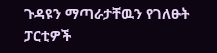ጉዳዩን ማጣራታቸዉን የገለፁት ፓርቲዎች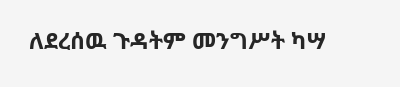ለደረሰዉ ጉዳትም መንግሥት ካሣ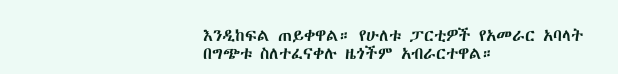እንዲከፍል ጠይቀዋል። የሁለቱ ፓርቲዎች የአመራር አባላት በግጭቱ ስለተፈናቀሉ ዜጎችም አብራርተዋል።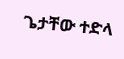ጌታቸው ተድላ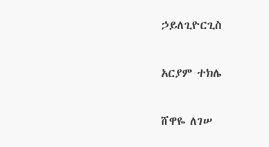ኃይለጊዮርጊስ

አርያም ተክሌ

ሸዋዬ ለገሠ